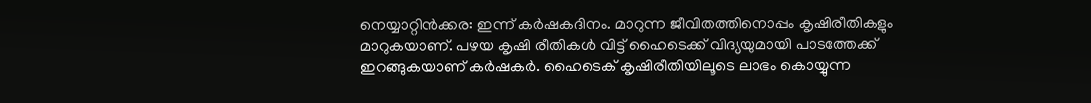നെയ്യാറ്റിൻക്കര: ഇന്ന് കർഷകദിനം. മാറുന്ന ജീവിതത്തിനൊപ്പം കൃഷിരീതികളും മാറുകയാണ്. പഴയ കൃഷി രീതികൾ വിട്ട് ഹൈടെക്ക് വിദ്യയുമായി പാടത്തേക്ക് ഇറങ്ങുകയാണ് കർഷകർ. ഹൈടെക് കൃഷിരീതിയിലൂടെ ലാഭം കൊയ്യുന്ന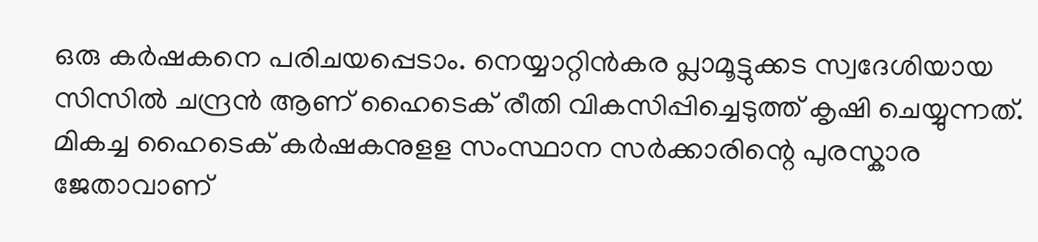ഒരു കർഷകനെ പരിചയപ്പെടാം. നെയ്യാറ്റിൻകര പ്ലാമൂട്ടുക്കട സ്വദേശിയായ സിസിൽ ചന്ദ്രൻ ആണ് ഹൈടെക് രീതി വികസിപ്പിച്ചെടുത്ത് കൃഷി ചെയ്യുന്നത്. മികച്ച ഹൈടെക് കർഷകനുളള സംസ്ഥാന സർക്കാരിന്റെ പുരസ്കാര ജേതാവാണ്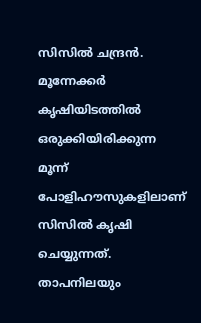സിസിൽ ചന്ദ്രൻ.
മൂന്നേക്കർ കൃഷിയിടത്തിൽ ഒരുക്കിയിരിക്കുന്ന മൂന്ന് പോളിഹൗസുകളിലാണ് സിസിൽ കൃഷി ചെയ്യുന്നത്. താപനിലയും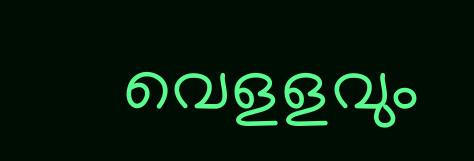വെളളവും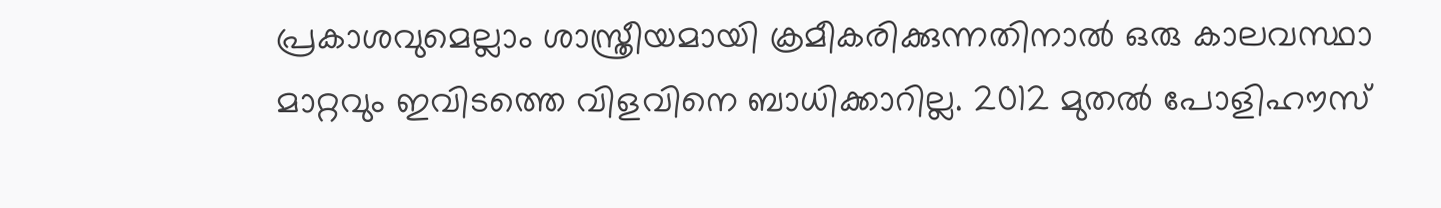പ്രകാശവുമെല്ലാം ശാസ്ത്രീയമായി ക്രമീകരിക്കുന്നതിനാൽ ഒരു കാലവസ്ഥാ മാറ്റവും ഇവിടത്തെ വിളവിനെ ബാധിക്കാറില്ല. 2012 മുതൽ പോളിഹൗസ്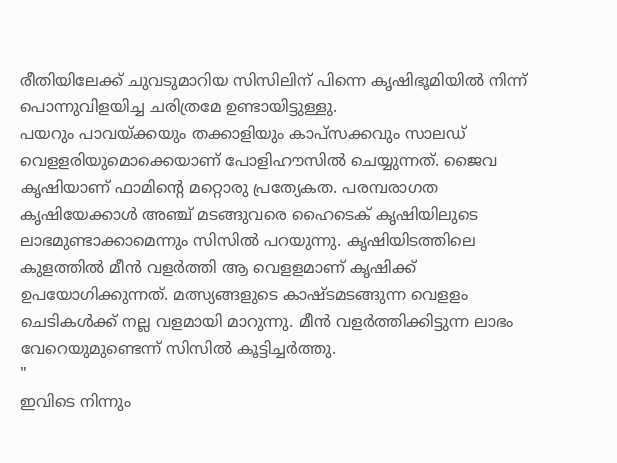രീതിയിലേക്ക് ചുവടുമാറിയ സിസിലിന് പിന്നെ കൃഷിഭൂമിയിൽ നിന്ന് പൊന്നുവിളയിച്ച ചരിത്രമേ ഉണ്ടായിട്ടുള്ളു.
പയറും പാവയ്ക്കയും തക്കാളിയും കാപ്സക്കവും സാലഡ് വെളളരിയുമൊക്കെയാണ് പോളിഹൗസിൽ ചെയ്യുന്നത്. ജൈവ കൃഷിയാണ് ഫാമിന്റെ മറ്റൊരു പ്രത്യേകത. പരമ്പരാഗത കൃഷിയേക്കാൾ അഞ്ച് മടങ്ങുവരെ ഹൈടെക് കൃഷിയിലുടെ ലാഭമുണ്ടാക്കാമെന്നും സിസിൽ പറയുന്നു. കൃഷിയിടത്തിലെ കുളത്തിൽ മീൻ വളർത്തി ആ വെളളമാണ് കൃഷിക്ക് ഉപയോഗിക്കുന്നത്. മത്സ്യങ്ങളുടെ കാഷ്ടമടങ്ങുന്ന വെളളം ചെടികൾക്ക് നല്ല വളമായി മാറുന്നു. മീൻ വളർത്തിക്കിട്ടുന്ന ലാഭം വേറെയുമുണ്ടെന്ന് സിസിൽ കൂട്ടിച്ചർത്തു.
"
ഇവിടെ നിന്നും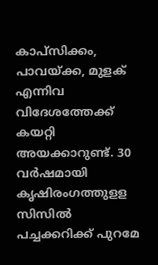കാപ്സിക്കം, പാവയ്ക്ക, മുളക് എന്നിവ വിദേശത്തേക്ക് കയറ്റി അയക്കാറുണ്ട്. 30 വർഷമായി കൃഷിരംഗത്തുളള സിസിൽ പച്ചക്കറിക്ക് പുറമേ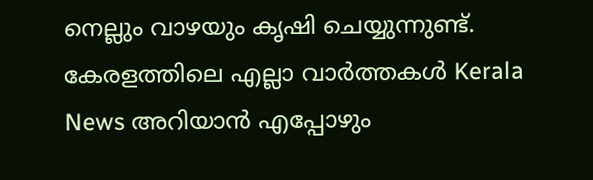നെല്ലും വാഴയും കൃഷി ചെയ്യുന്നുണ്ട്.
കേരളത്തിലെ എല്ലാ വാർത്തകൾ Kerala News അറിയാൻ എപ്പോഴും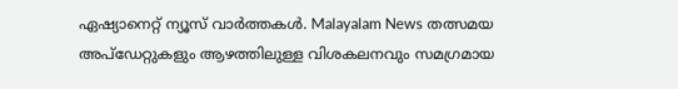ഏഷ്യാനെറ്റ് ന്യൂസ് വാർത്തകൾ. Malayalam News തത്സമയ അപ്ഡേറ്റുകളും ആഴത്തിലുള്ള വിശകലനവും സമഗ്രമായ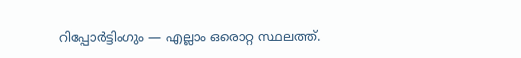റിപ്പോർട്ടിംഗും — എല്ലാം ഒരൊറ്റ സ്ഥലത്ത്.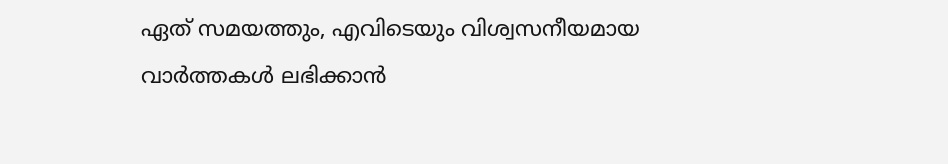ഏത് സമയത്തും, എവിടെയും വിശ്വസനീയമായ വാർത്തകൾ ലഭിക്കാൻ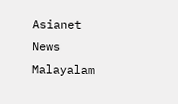Asianet News Malayalam